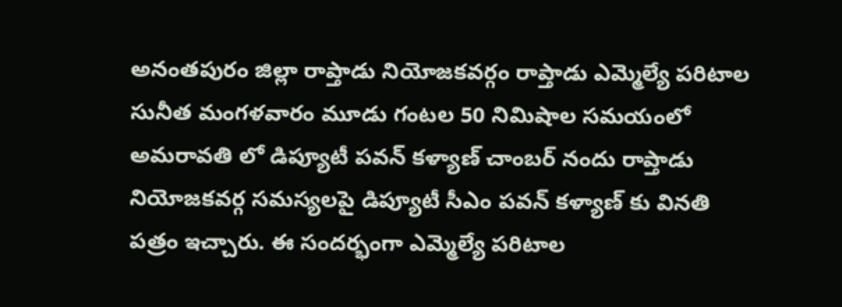అనంతపురం జిల్లా రాప్తాడు నియోజకవర్గం రాప్తాడు ఎమ్మెల్యే పరిటాల సునీత మంగళవారం మూడు గంటల 50 నిమిషాల సమయంలో అమరావతి లో డిప్యూటీ పవన్ కళ్యాణ్ చాంబర్ నందు రాప్తాడు నియోజకవర్గ సమస్యలపై డిప్యూటీ సీఎం పవన్ కళ్యాణ్ కు వినతి పత్రం ఇచ్చారు. ఈ సందర్భంగా ఎమ్మెల్యే పరిటాల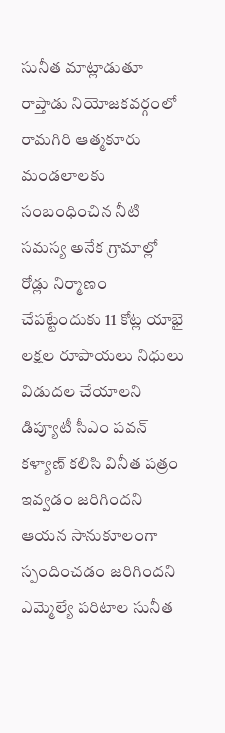సునీత మాట్లాడుతూ రాప్తాడు నియోజకవర్గంలో రామగిరి ఆత్మకూరు మండలాలకు సంబంధించిన నీటి సమస్య అనేక గ్రామాల్లో రోడ్లు నిర్మాణం చేపట్టేందుకు 11 కోట్ల యాభై లక్షల రూపాయలు నిధులు విడుదల చేయాలని డిప్యూటీ సీఎం పవన్ కళ్యాణ్ కలిసి వినీత పత్రం ఇవ్వడం జరిగిందని ఆయన సానుకూలంగా స్పందించడం జరిగిందని ఎమ్మెల్యే పరిటాల సునీత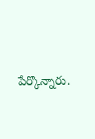పేర్కొన్నారు.